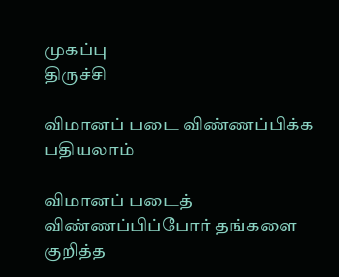முகப்பு
திருச்சி

விமானப் படை விண்ணப்பிக்க பதியலாம்

விமானப் படைத் விண்ணப்பிப்போர் தங்களை குறித்த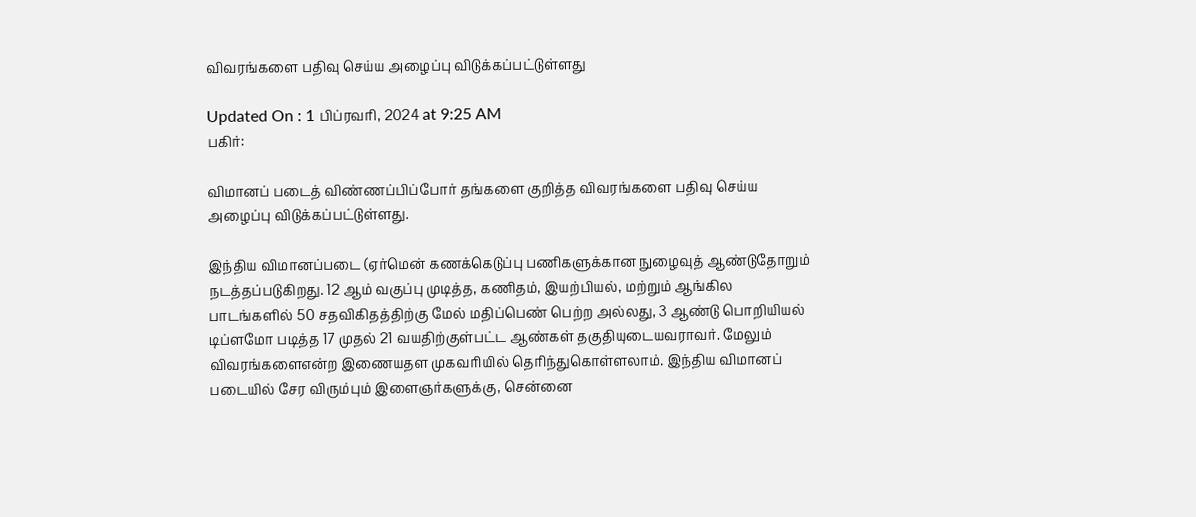விவரங்களை பதிவு செய்ய அழைப்பு விடுக்கப்பட்டுள்ளது

Updated On : 1 பிப்ரவரி, 2024 at 9:25 AM
பகிர்:

விமானப் படைத் விண்ணப்பிப்போர் தங்களை குறித்த விவரங்களை பதிவு செய்ய அழைப்பு விடுக்கப்பட்டுள்ளது.

இந்திய விமானப்படை (ஏர்மென் கணக்கெடுப்பு பணிகளுக்கான நுழைவுத் ஆண்டுதோறும் நடத்தப்படுகிறது. 12 ஆம் வகுப்பு முடித்த, கணிதம், இயற்பியல், மற்றும் ஆங்கில பாடங்களில் 50 சதவிகிதத்திற்கு மேல் மதிப்பெண் பெற்ற அல்லது, 3 ஆண்டு பொறியியல் டிப்ளமோ படித்த 17 முதல் 21 வயதிற்குள்பட்ட ஆண்கள் தகுதியுடையவராவர். மேலும் விவரங்களைஎன்ற இணையதள முகவரியில் தெரிந்துகொள்ளலாம். இந்திய விமானப் படையில் சேர விரும்பும் இளைஞர்களுக்கு, சென்னை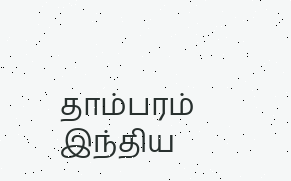தாம்பரம் இந்திய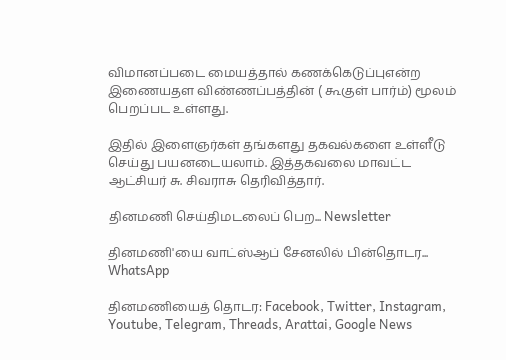விமானப்படை மையத்தால் கணக்கெடுப்புஎன்ற இணையதள விண்ணப்பத்தின் ( கூகுள் பார்ம்) மூலம் பெறப்பட உள்ளது.

இதில் இளைஞர்கள் தங்களது தகவல்களை உள்ளீடு செய்து பயனடையலாம். இத்தகவலை மாவட்ட ஆட்சியர் சு. சிவராசு தெரிவித்தார்.

தினமணி செய்திமடலைப் பெற... Newsletter

தினமணி'யை வாட்ஸ்ஆப் சேனலில் பின்தொடர... WhatsApp

தினமணியைத் தொடர: Facebook, Twitter, Instagram, Youtube, Telegram, Threads, Arattai, Google News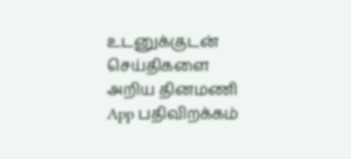உடனுக்குடன் செய்திகளை அறிய தினமணி App பதிவிறக்கம்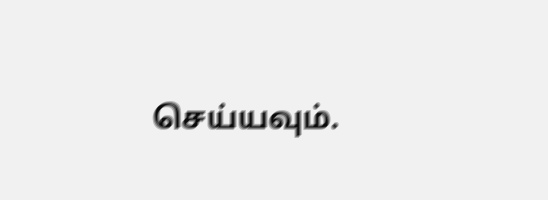செய்யவும்.